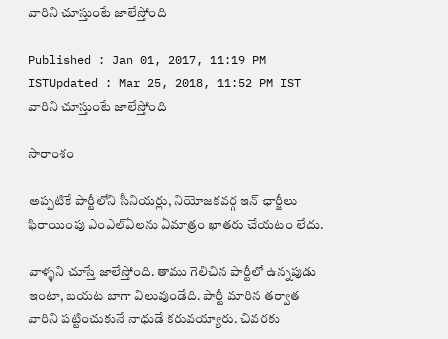వారిని చూస్తుంటే జాలేస్తోంది

Published : Jan 01, 2017, 11:19 PM ISTUpdated : Mar 25, 2018, 11:52 PM IST
వారిని చూస్తుంటే జాలేస్తోంది

సారాంశం

అప్పటికే పార్టీలోని సీనియర్లు, నియోజకవర్గ ఇన్ ఛార్జీలు ఫిరాయింపు ఎంఎల్ఏలను ఏమాత్రం ఖాతరు చేయటం లేదు.

వాళ్ళని చూస్తే జాలేస్తోంది. తాము గెలిచిన పార్టీలో ఉన్నపుడు ఇంటా, బయట బాగా విలువుండేది. పార్టీ మారిన తర్వాత వారిని పట్టించుకునే నాధుడే కరువయ్యారు. చివరకు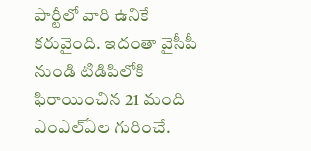పార్టీలో వారి ఉనికే కరువైంది. ఇదంతా వైసీపీ నుండి టిడిపిలోకి ఫిరాయించిన 21 మంది ఎంఎల్ఏల గురించే.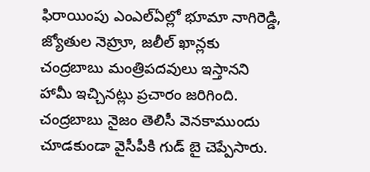ఫిరాయింపు ఎంఎల్ఏల్లో భూమా నాగిరెడ్డి, జ్యోతుల నెహ్రూ, జలీల్ ఖాన్లకు చంద్రబాబు మంత్రిపదవులు ఇస్తానని హామీ ఇచ్చినట్లు ప్రచారం జరిగింది. చంద్రబాబు నైజం తెలిసీ వెనకాముందు చూడకుండా వైసీపీకి గుడ్ బై చెప్పేసారు.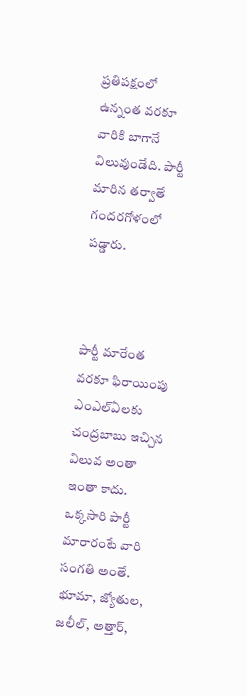ప్రతిపక్షంలో ఉన్నంత వరకూ వారికి బాగానే విలువుండేది. పార్టీ మారిన తర్వాతే గందరగోళంలో పడ్డారు.



పార్టీ మారేంత వరకూ ఫిరాయింపు ఎంఎల్ఏలకు చంద్రబాబు ఇచ్చిన విలువ అంతా ఇంతా కాదు. ఒక్కసారి పార్టీ మారారంటే వారి సంగతి అంతే. భూమా, జ్యోతుల, జలీల్, అత్తార్,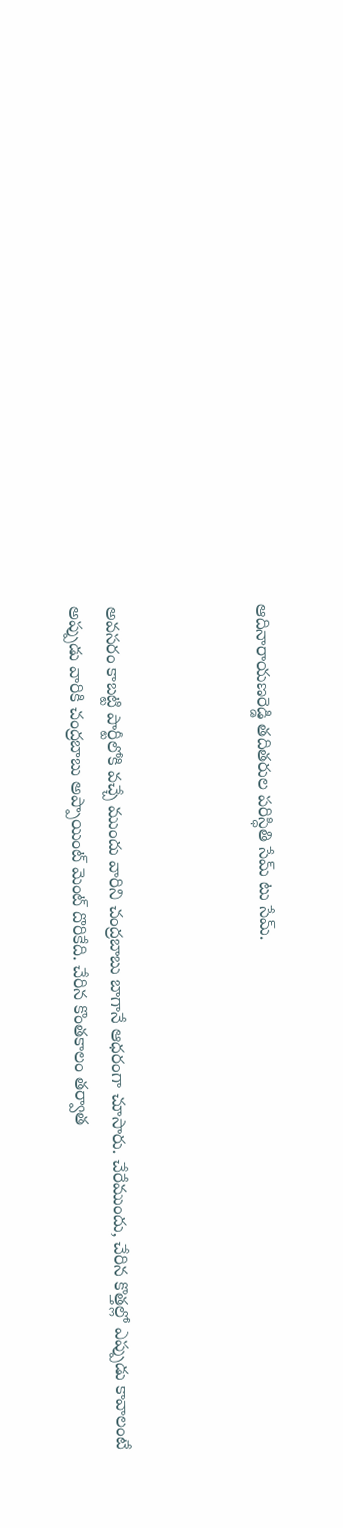ఆదినారాయణరెడ్డి తదితరుల పరిస్ధితి సేమ్ టు సేమ్.



అవసరం కాబట్టి పార్టీలోకి వచ్చే ముందు వారిని చంద్రబాబు బాగానే ఆధరంగా చూసారు. చేరేముందు, చేరిన కొత్తల్లో ఎప్పుడు కావాలంటే అప్పుడు వారికి చంద్రబాబు అప్పాయింట్ మెంట్ దొరికేది. చేరిన కొంతకాలం తర్వాత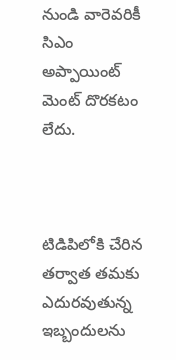నుండి వారెవరికీ సిఎం అప్పాయింట్ మెంట్ దొరకటం లేదు.



టిడిపిలోకి చేరిన తర్వాత తమకు ఎదురవుతున్న ఇబ్బందులను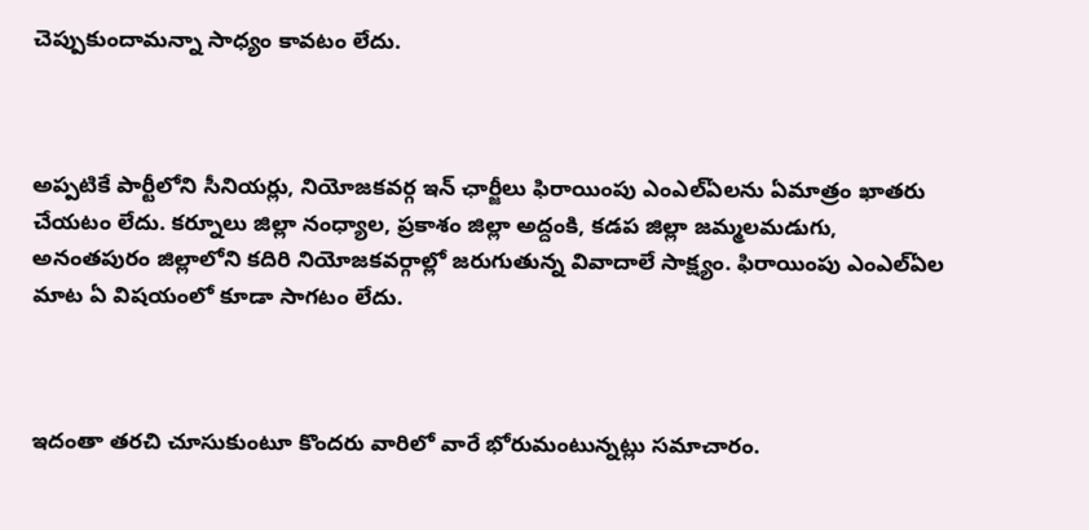చెప్పుకుందామన్నా సాధ్యం కావటం లేదు.



అప్పటికే పార్టీలోని సీనియర్లు, నియోజకవర్గ ఇన్ ఛార్జీలు ఫిరాయింపు ఎంఎల్ఏలను ఏమాత్రం ఖాతరు చేయటం లేదు. కర్నూలు జిల్లా నంధ్యాల, ప్రకాశం జిల్లా అద్దంకి, కడప జిల్లా జమ్మలమడుగు, అనంతపురం జిల్లాలోని కదిరి నియోజకవర్గాల్లో జరుగుతున్న వివాదాలే సాక్ష్యం. ఫిరాయింపు ఎంఎల్ఏల మాట ఏ విషయంలో కూడా సాగటం లేదు.



ఇదంతా తరచి చూసుకుంటూ కొందరు వారిలో వారే భోరుమంటున్నట్లు సమాచారం.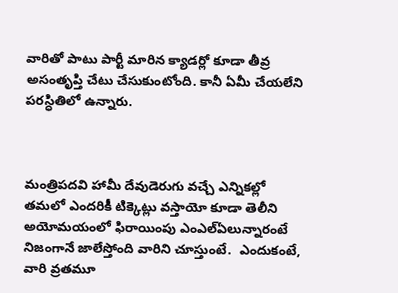వారితో పాటు పార్టీ మారిన క్యాడర్లో కూడా తీవ్ర అసంతృప్తి చేటు చేసుకుంటోంది. కానీ ఏమీ చేయలేని పరస్ధితిలో ఉన్నారు.



మంత్రిపదవి హామీ దేవుడెరుగు వచ్చే ఎన్నికల్లో తమలో ఎందరికీ టిక్కెట్లు వస్తాయో కూడా తెలీని అయోమయంలో ఫిరాయింపు ఎంఎల్ఏలున్నారంటే నిజంగానే జాలేస్తోంది వారిని చూస్తుంటే.  ఎందుకంటే, వారి వ్రతమూ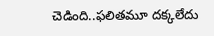చెడింది..ఫలితమూ దక్కలేదు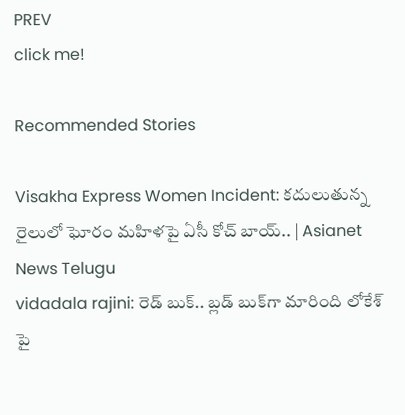PREV
click me!

Recommended Stories

Visakha Express Women Incident: కదులుతున్న రైలులో ఘోరం మహిళపై ఏసీ కోచ్‌ బాయ్.. | Asianet News Telugu
vidadala rajini: రెడ్ బుక్.. బ్లడ్ బుక్‌గా మారింది లోకేశ్ పై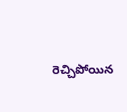రెచ్చిపోయిన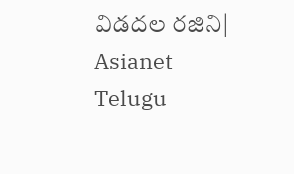విడదల రజిని| Asianet Telugu